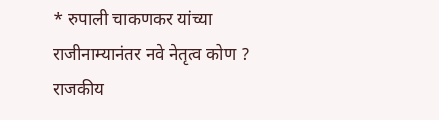* रुपाली चाकणकर यांच्या राजीनाम्यानंतर नवे नेतृत्व कोण ? राजकीय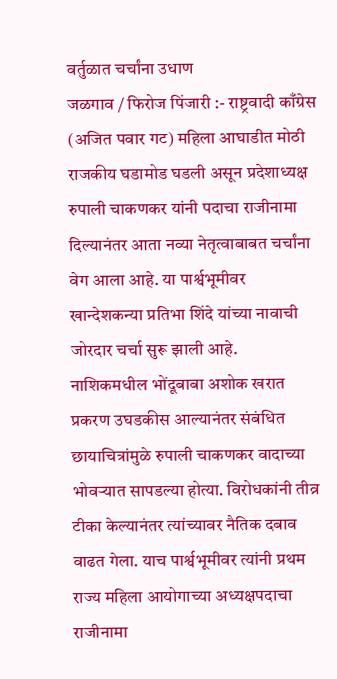वर्तुळात चर्चांना उधाण
जळगाव / फिरोज पिंजारी :- राष्ट्रवादी काँग्रेस (अजित पवार गट) महिला आघाडीत मोठी राजकीय घडामोड घडली असून प्रदेशाध्यक्ष रुपाली चाकणकर यांनी पदाचा राजीनामा दिल्यानंतर आता नव्या नेतृत्वाबाबत चर्चांना वेग आला आहे. या पार्श्वभूमीवर खान्देशकन्या प्रतिभा शिंदे यांच्या नावाची जोरदार चर्चा सुरू झाली आहे.
नाशिकमधील भोंदूबाबा अशोक खरात प्रकरण उघडकीस आल्यानंतर संबंधित छायाचित्रांमुळे रुपाली चाकणकर वादाच्या भोवऱ्यात सापडल्या होत्या. विरोधकांनी तीव्र टीका केल्यानंतर त्यांच्यावर नैतिक दबाव वाढत गेला. याच पार्श्वभूमीवर त्यांनी प्रथम राज्य महिला आयोगाच्या अध्यक्षपदाचा राजीनामा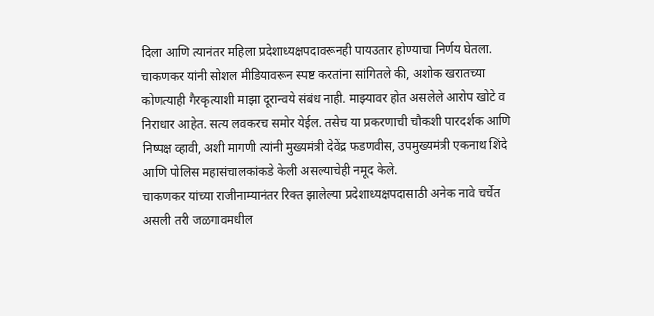दिला आणि त्यानंतर महिला प्रदेशाध्यक्षपदावरूनही पायउतार होण्याचा निर्णय घेतला.
चाकणकर यांनी सोशल मीडियावरून स्पष्ट करतांना सांगितले की, अशोक खरातच्या कोणत्याही गैरकृत्याशी माझा दूरान्वये संबंध नाही. माझ्यावर होत असलेले आरोप खोटे व निराधार आहेत. सत्य लवकरच समोर येईल. तसेच या प्रकरणाची चौकशी पारदर्शक आणि निष्पक्ष व्हावी, अशी मागणी त्यांनी मुख्यमंत्री देवेंद्र फडणवीस, उपमुख्यमंत्री एकनाथ शिंदे आणि पोलिस महासंचालकांकडे केली असल्याचेही नमूद केले.
चाकणकर यांच्या राजीनाम्यानंतर रिक्त झालेल्या प्रदेशाध्यक्षपदासाठी अनेक नावे चर्चेत असली तरी जळगावमधील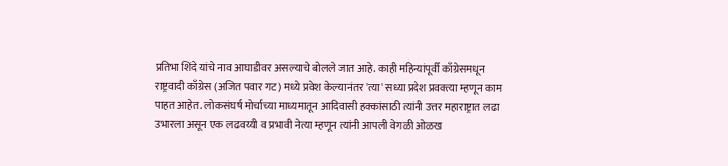प्रतिभा शिंदे यांचे नाव आघाडीवर असल्याचे बोलले जात आहे. काही महिन्यांपूर्वी काँग्रेसमधून राष्ट्रवादी काँग्रेस (अजित पवार गट) मध्ये प्रवेश केल्यानंतर 'त्या' सध्या प्रदेश प्रवक्त्या म्हणून काम पाहत आहेत. लोकसंघर्ष मोर्चाच्या माध्यमातून आदिवासी हक्कांसाठी त्यांनी उत्तर महाराष्ट्रात लढा उभारला असून एक लढवय्यी व प्रभावी नेत्या म्हणून त्यांनी आपली वेगळी ओळख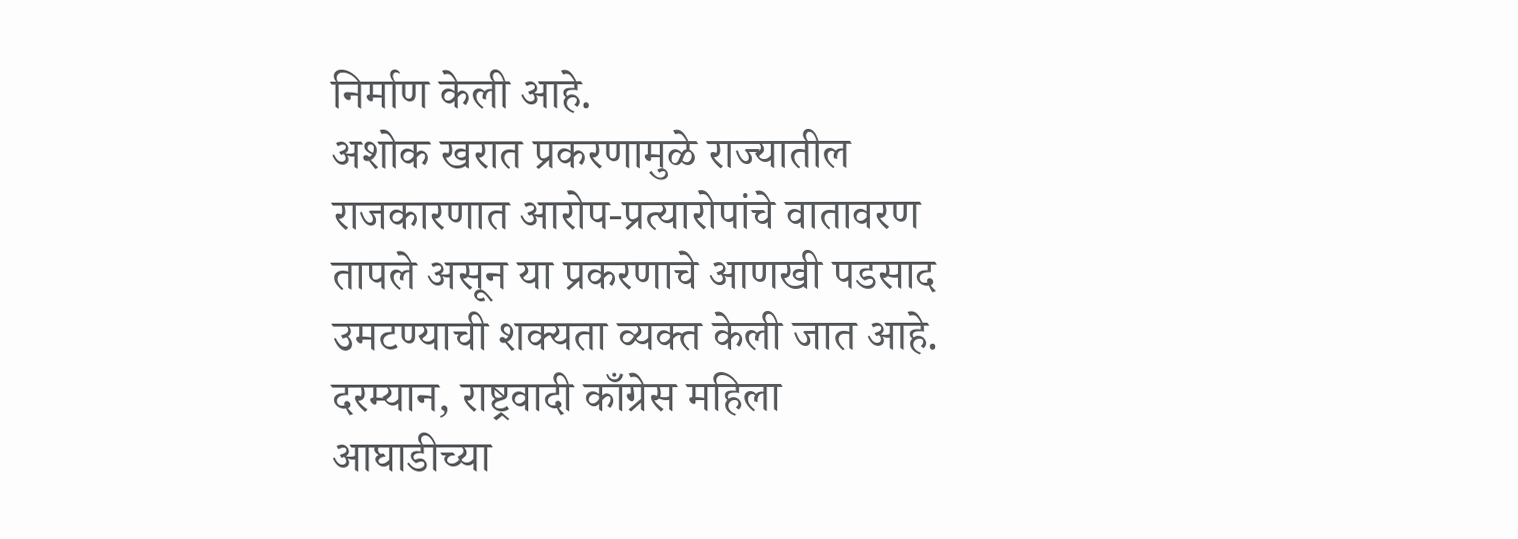निर्माण केली आहे.
अशोक खरात प्रकरणामुळे राज्यातील राजकारणात आरोप-प्रत्यारोपांचे वातावरण तापले असून या प्रकरणाचे आणखी पडसाद उमटण्याची शक्यता व्यक्त केली जात आहे. दरम्यान, राष्ट्रवादी काँग्रेस महिला आघाडीच्या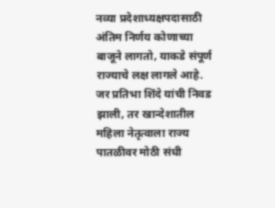नव्या प्रदेशाध्यक्षपदासाठी अंतिम निर्णय कोणाच्या बाजूने लागतो, याकडे संपूर्ण राज्याचे लक्ष लागले आहे. जर प्रतिभा शिंदे यांची निवड झाली, तर खान्देशातील महिला नेतृत्वाला राज्य पातळीवर मोठी संधी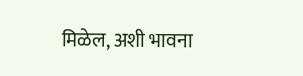मिळेल, अशी भावना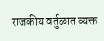राजकीय वर्तुळात व्यक्त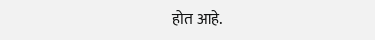होत आहे.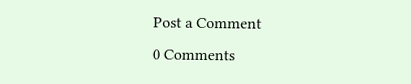Post a Comment
0 Comments